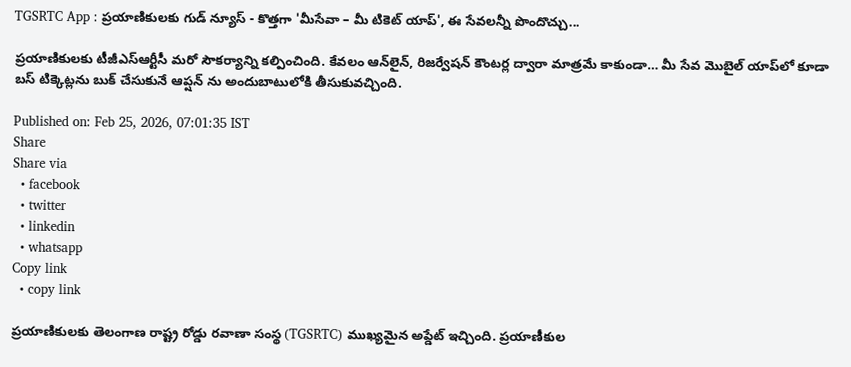TGSRTC App : ప్రయాణికులకు గుడ్ న్యూస్ - కొత్తగా 'మీసేవా – మీ టికెట్ యాప్', ఈ సేవలన్నీ పొందొచ్చు...

ప్రయాణికులకు టీజీఎస్ఆర్టీసీ మరో సౌకర్యాన్ని కల్పించింది. కేవలం ఆన్‌లైన్, రిజర్వేషన్ కౌంటర్ల ద్వారా మాత్రమే కాకుండా… మీ సేవ మొబైల్ యాప్‌లో కూడా బస్ టిక్కెట్లను బుక్ చేసుకునే ఆప్షన్ ను అందుబాటులోకి తీసుకువచ్చింది.

Published on: Feb 25, 2026, 07:01:35 IST
Share
Share via
  • facebook
  • twitter
  • linkedin
  • whatsapp
Copy link
  • copy link

ప్రయాణికులకు తెలంగాణ రాష్ట్ర రోడ్డు రవాణా సంస్థ (TGSRTC) ముఖ్యమైన అప్డేట్ ఇచ్చింది. ప్రయాణీకుల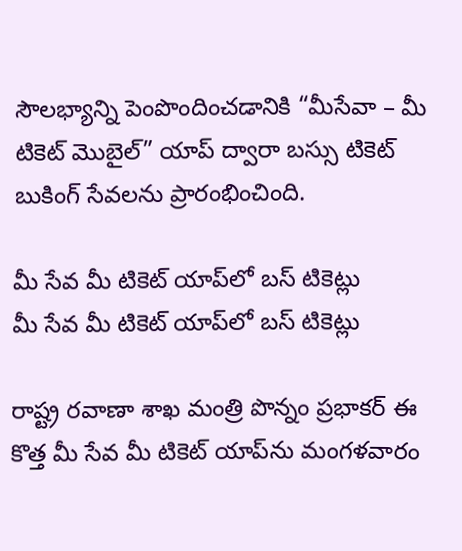సౌలభ్యాన్ని పెంపొందించడానికి “మీసేవా – మీ టికెట్ మొబైల్” యాప్ ద్వారా బస్సు టికెట్ బుకింగ్ సేవలను ప్రారంభించింది.

మీ సేవ మీ టికెట్ యాప్‌లో బస్ టికెట్లు
మీ సేవ మీ టికెట్ యాప్‌లో బస్ టికెట్లు

రాష్ట్ర రవాణా శాఖ మంత్రి పొన్నం ప్రభాకర్ ఈ కొత్త మీ సేవ మీ టికెట్ యాప్‌ను మంగళవారం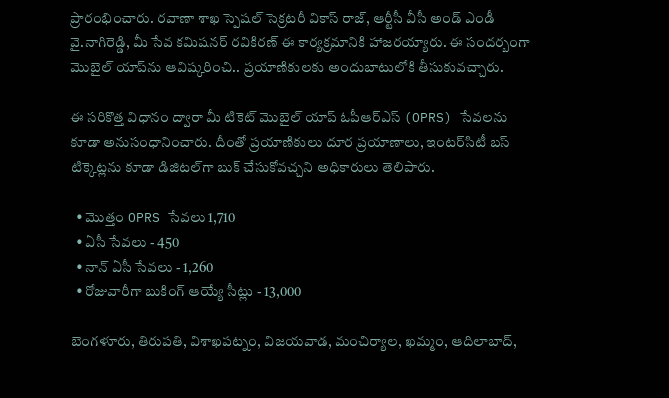ప్రారంభించారు. రవాణా శాఖ స్పెషల్ సెక్రటరీ వికాస్ రాజ్, ఆర్టీసీ వీసీ అండ్ ఎండీ వై.నాగిరెడ్డి, మీ సేవ కమిషనర్ రవికిరణ్ ఈ కార్యక్రమానికి హాజరయ్యారు. ఈ సందర్బంగా మొబైల్ యాప్‌ను ఆవిష్కరించి.. ప్రయాణికులకు అందుబాటులోకి తీసుకువచ్చారు.

ఈ సరికొత్త విధానం ద్వారా మీ టికెట్ మొబైల్ యాప్ ఓపీఆర్ఎస్ (OPRS) సేవలను కూడా అనుసంధానించారు. దీంతో ప్రయాణికులు దూర ప్రయాణాలు, ఇంటర్‌సిటీ బస్ టిక్కెట్లను కూడా డిజిటల్‌గా బుక్ చేసుకోవచ్చని అధికారులు తెలిపారు.

  • మొత్తం OPRS సేవలు 1,710
  • ఏసీ సేవలు - 450
  • నాన్ ఏసీ సేవలు - 1,260
  • రోజువారీగా బుకింగ్ ఆయ్యే సీట్లు - 13,000

బెంగళూరు, తిరుపతి, విశాఖపట్నం, విజయవాడ, మంచిర్యాల, ఖమ్మం, ఆదిలాబాద్,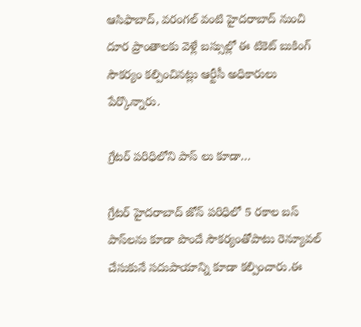ఆసిఫాబాద్, వరంగల్ వంటి హైదరాబాద్ నుంచి దూర ప్రాంతాలకు వెళ్లే బస్సుల్లో ఈ టికెట్ బుకింగ్ సౌకర్యం కల్పించినట్లు ఆర్టీసీ అధికారులు పేర్కొన్నారు.

గ్రేటర్ పరిధిలోని పాస్ లు కూడా…

గ్రేటర్ హైదరాబాద్ జోన్ పరిధిలో 5 రకాల బస్ పాస్‌లను కూడా పొందే సౌకర్యంతోపాటు రెన్యూవల్ చేసుకునే సదుపాయాన్ని కూడా కల్పించారు.ఈ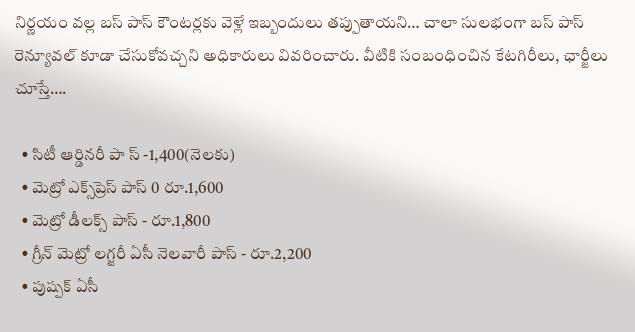నిర్ణయం వల్ల బస్ పాస్ కౌంటర్లకు వెళ్లే ఇబ్బందులు తప్పుతాయని… చాలా సులభంగా బస్ పాస్‌ రెన్యూవల్ కూడా చేసుకోవచ్చని అధికారులు వివరించారు. వీటికి సంబంధించిన కేటగిరీలు, ఛార్జీలు చూస్తే….

  • సిటీ ఆర్డినరీ పా స్ -1,400(నెలకు)
  • మెట్రో ఎక్స్‌ప్రెస్ పాస్ 0 రూ.1,600
  • మెట్రో డీలక్స్ పాస్ - రూ.1,800
  • గ్రీన్ మెట్రో లగ్జరీ ఏసీ నెలవారీ పాస్ - రూ.2,200
  • పుష్పక్ ఏసీ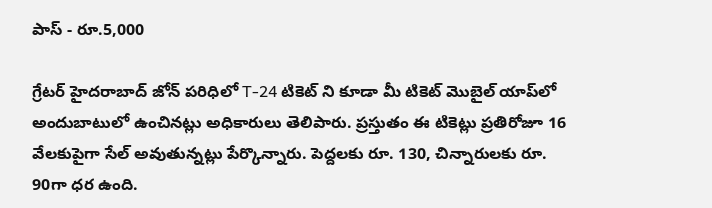పాస్ - రూ.5,000

గ్రేటర్ హైదరాబాద్ జోన్ పరిధిలో T-24 టికెట్‌ ని కూడా మీ టికెట్ మొబైల్ యాప్‌లో అందుబాటులో ఉంచినట్లు అధికారులు తెలిపారు. ప్రస్తుతం ఈ టికెట్లు ప్రతిరోజూ 16 వేలకుపైగా సేల్ అవుతున్నట్లు పేర్కొన్నారు. పెద్దలకు రూ. 130, చిన్నారులకు రూ. 90గా ధర ఉంది.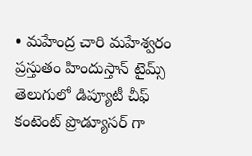• మహేంద్ర చారి మహేశ్వరం ప్రస్తుతం హిందుస్తాన్ టైమ్స్ తెలుగులో డిప్యూటీ చీఫ్ కంటెంట్ ప్రొడ్యూసర్ గా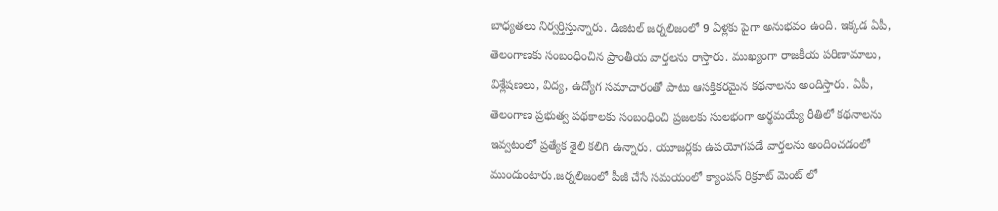బాధ్యతలు నిర్వర్తిస్తున్నారు. డిజిటల్ జర్నలిజంలో 9 ఏళ్లకు పైగా అనుభవం ఉంది. ఇక్కడ ఏపీ, తెలంగాణకు సంబంధించిన ప్రాంతీయ వార్తలను రాస్తారు. ముఖ్యంగా రాజకీయ పరిణామాలు, విశ్లేషణలు, విద్య, ఉద్యోగ సమాచారంతో పాటు ఆసక్తికరమైన కథనాలను అందిస్తారు. ఏపీ, తెలంగాణ ప్రభుత్వ పథకాలకు సంబంధించి ప్రజలకు సులభంగా అర్థమయ్యే రీతిలో కథనాలను ఇవ్వటంలో ప్రత్యేక శైలి కలిగి ఉన్నారు. యూజర్లకు ఉపయోగపడే వార్తలను అందించడంలో ముందుంటారు.జర్నలిజంలో పీజీ చేసే సమయంలో క్యాంపస్ రిక్రూట్ మెంట్ లో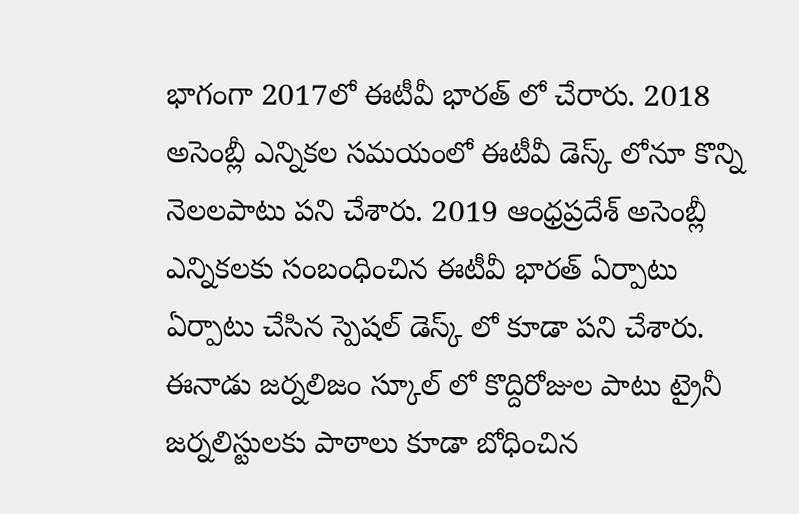భాగంగా 2017లో ఈటీవీ భారత్ లో చేరారు. 2018 అసెంబ్లీ ఎన్నికల సమయంలో ఈటీవీ డెస్క్ లోనూ కొన్ని నెలలపాటు పని చేశారు. 2019 ఆంధ్రప్రదేశ్ అసెంబ్లీ ఎన్నికలకు సంబంధించిన ఈటీవీ భారత్ ఏర్పాటు ఏర్పాటు చేసిన స్పెషల్ డెస్క్ లో కూడా పని చేశారు. ఈనాడు జర్నలిజం స్కూల్ లో కొద్దిరోజుల పాటు ట్రైనీ జర్నలిస్టులకు పాఠాలు కూడా బోధించిన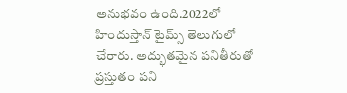అనుభవం ఉంది.2022లో హిందుస్తాన్ టైమ్స్ తెలుగులో చేరారు. అద్భుతమైన పనితీరుతో ప్రస్తుతం పని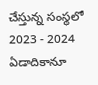చేస్తున్న సంస్థలో 2023 - 2024 ఏడాదికానూ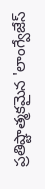ప్రతిష్టాత్మకమైన 'లాంగ్వేజేస్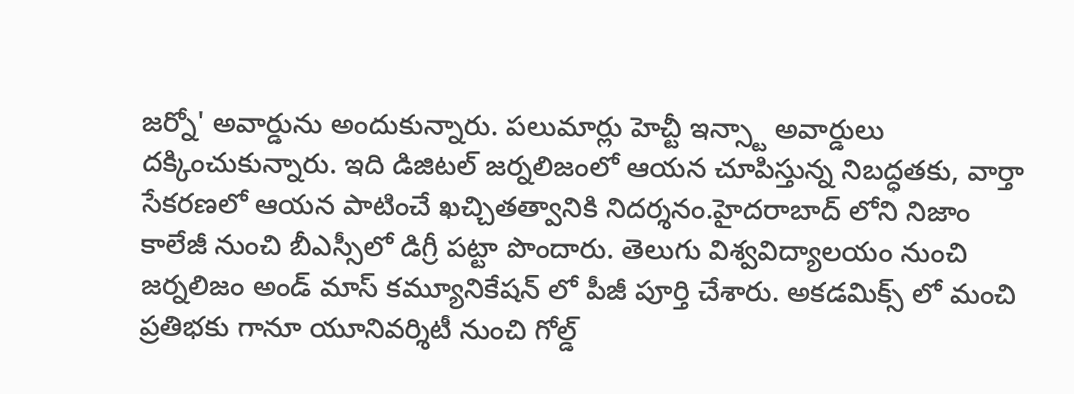జర్నో' అవార్డును అందుకున్నారు. పలుమార్లు హెచ్టీ ఇన్స్టా అవార్డులు దక్కించుకున్నారు. ఇది డిజిటల్ జర్నలిజంలో ఆయన చూపిస్తున్న నిబద్ధతకు, వార్తా సేకరణలో ఆయన పాటించే ఖచ్చితత్వానికి నిదర్శనం.హైదరాబాద్ లోని నిజాం కాలేజీ నుంచి బీఎస్సీలో డిగ్రీ పట్టా పొందారు. తెలుగు విశ్వవిద్యాలయం నుంచి జర్నలిజం అండ్ మాస్ కమ్యూనికేషన్ లో పీజీ పూర్తి చేశారు. అకడమిక్స్ లో మంచి ప్రతిభకు గానూ యూనివర్శిటీ నుంచి గోల్డ్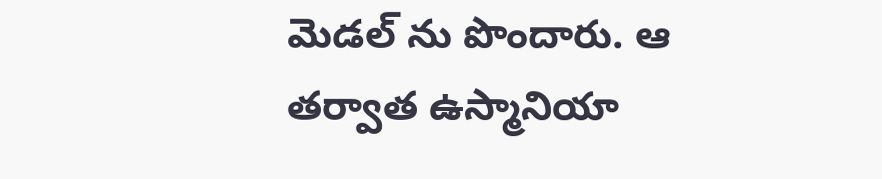మెడల్ ను పొందారు. ఆ తర్వాత ఉస్మానియా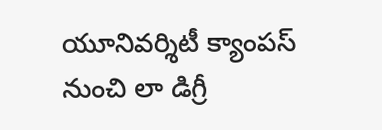యూనివర్శిటీ క్యాంపస్ నుంచి లా డిగ్రీ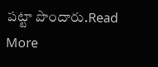పట్టా పొందారు.Read More